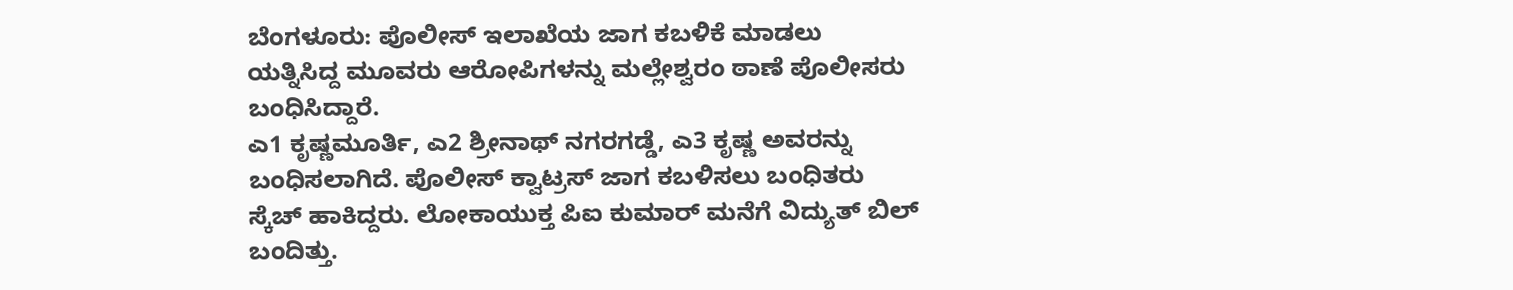ಬೆಂಗಳೂರು: ಪೊಲೀಸ್ ಇಲಾಖೆಯ ಜಾಗ ಕಬಳಿಕೆ ಮಾಡಲು ಯತ್ನಿಸಿದ್ದ ಮೂವರು ಆರೋಪಿಗಳನ್ನು ಮಲ್ಲೇಶ್ವರಂ ಠಾಣೆ ಪೊಲೀಸರು ಬಂಧಿಸಿದ್ದಾರೆ.
ಎ1 ಕೃಷ್ಣಮೂರ್ತಿ, ಎ2 ಶ್ರೀನಾಥ್ ನಗರಗಡ್ಡೆ, ಎ3 ಕೃಷ್ಣ ಅವರನ್ನು ಬಂಧಿಸಲಾಗಿದೆ. ಪೊಲೀಸ್ ಕ್ವಾಟ್ರಸ್ ಜಾಗ ಕಬಳಿಸಲು ಬಂಧಿತರು ಸ್ಕೆಚ್ ಹಾಕಿದ್ದರು. ಲೋಕಾಯುಕ್ತ ಪಿಐ ಕುಮಾರ್ ಮನೆಗೆ ವಿದ್ಯುತ್ ಬಿಲ್ ಬಂದಿತ್ತು.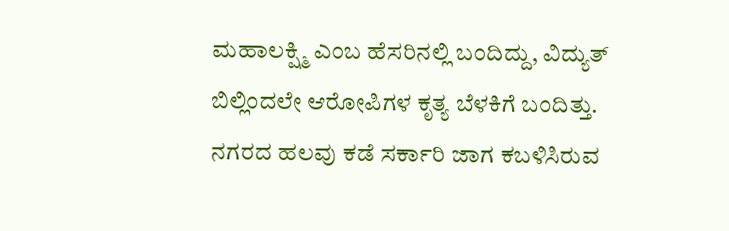ಮಹಾಲಕ್ಷ್ಮಿ ಎಂಬ ಹೆಸರಿನಲ್ಲಿ ಬಂದಿದ್ದು, ವಿದ್ಯುತ್ ಬಿಲ್ಲಿಂದಲೇ ಆರೋಪಿಗಳ ಕೃತ್ಯ ಬೆಳಕಿಗೆ ಬಂದಿತ್ತು.
ನಗರದ ಹಲವು ಕಡೆ ಸರ್ಕಾರಿ ಜಾಗ ಕಬಳಿಸಿರುವ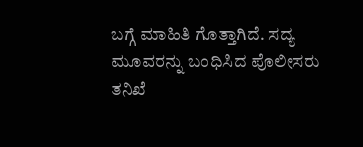ಬಗ್ಗೆ ಮಾಹಿತಿ ಗೊತ್ತಾಗಿದೆ. ಸದ್ಯ ಮೂವರನ್ನು ಬಂಧಿಸಿದ ಪೊಲೀಸರು ತನಿಖೆ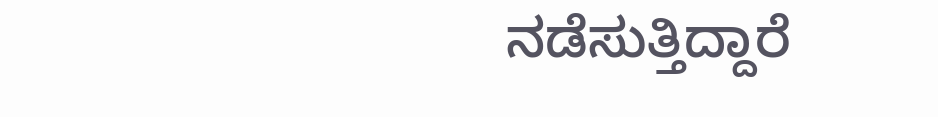ನಡೆಸುತ್ತಿದ್ದಾರೆ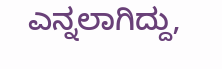ಎನ್ನಲಾಗಿದ್ದು,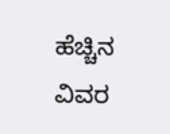ಹೆಚ್ಚಿನ ವಿವರ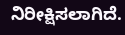ನಿರೀಕ್ಷಿಸಲಾಗಿದೆ.